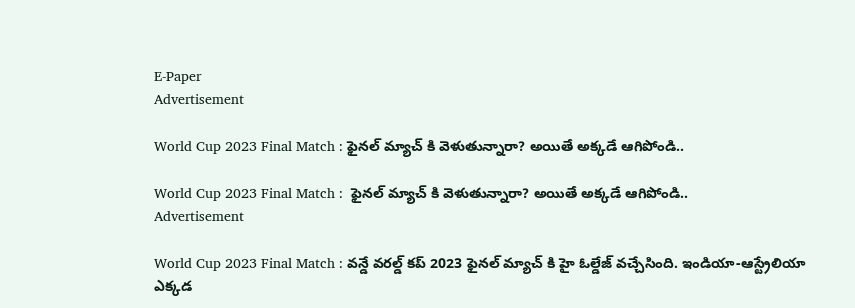E-Paper
Advertisement

World Cup 2023 Final Match : ఫైనల్ మ్యాచ్ కి వెళుతున్నారా? అయితే అక్కడే ఆగిపోండి..

World Cup 2023 Final Match :  ఫైనల్ మ్యాచ్ కి వెళుతున్నారా? అయితే అక్కడే ఆగిపోండి..
Advertisement

World Cup 2023 Final Match : వన్డే వరల్డ్ కప్ 2023 ఫైనల్ మ్యాచ్ కి హై ఓల్డేజ్ వచ్చేసింది. ఇండియా-ఆస్ట్రేలియా ఎక్కడ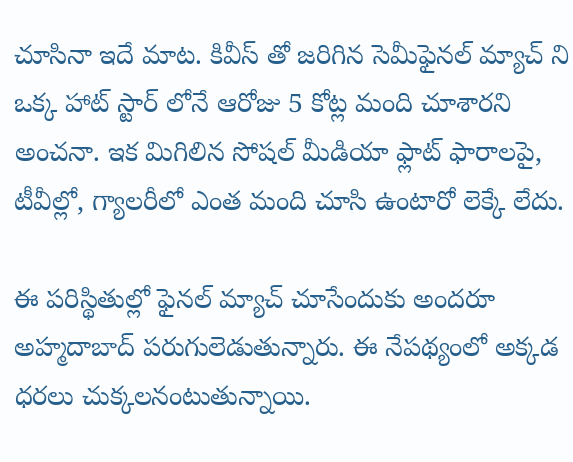చూసినా ఇదే మాట. కివీస్ తో జరిగిన సెమీఫైనల్ మ్యాచ్ ని ఒక్క హాట్ స్టార్ లోనే ఆరోజు 5 కోట్ల మంది చూశారని అంచనా. ఇక మిగిలిన సోషల్ మీడియా ఫ్లాట్ ఫారాలపై, టీవీల్లో, గ్యాలరీలో ఎంత మంది చూసి ఉంటారో లెక్కే లేదు.

ఈ పరిస్థితుల్లో ఫైనల్ మ్యాచ్ చూసేందుకు అందరూ అహ్మదాబాద్ పరుగులెడుతున్నారు. ఈ నేపథ్యంలో అక్కడ ధరలు చుక్కలనంటుతున్నాయి.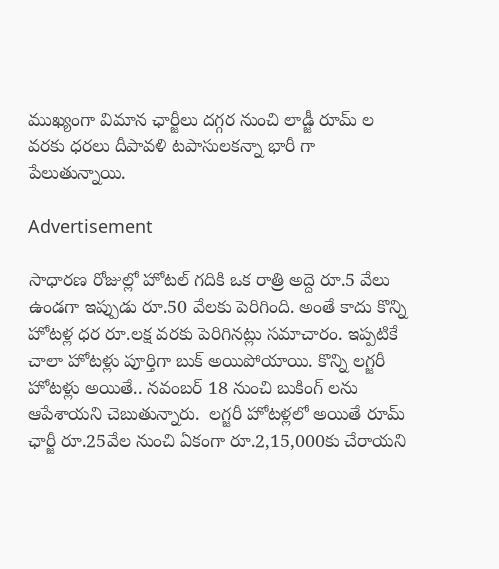ముఖ్యంగా విమాన ఛార్జీలు దగ్గర నుంచి లాడ్జీ రూమ్ ల వరకు ధరలు దీపావళి టపాసులకన్నా భారీ గా పేలుతున్నాయి.

Advertisement

సాధారణ రోజుల్లో హోటల్ గదికి ఒక రాత్రి అద్దె రూ.5 వేలు ఉండగా ఇప్పుడు రూ.50 వేలకు పెరిగింది. అంతే కాదు కొన్ని హోటళ్ల ధర రూ.లక్ష వరకు పెరిగినట్లు సమాచారం. ఇప్పటికే చాలా హోటళ్లు పూర్తిగా బుక్ అయిపోయాయి. కొన్ని లగ్జరీ హోటళ్లు అయితే.. నవంబర్ 18 నుంచి బుకింగ్ లను ఆపేశాయని చెబుతున్నారు.  లగ్జరీ హోటళ్లలో అయితే రూమ్‌ ఛార్జీ రూ.25వేల నుంచి ఏకంగా రూ.2,15,000కు చేరాయని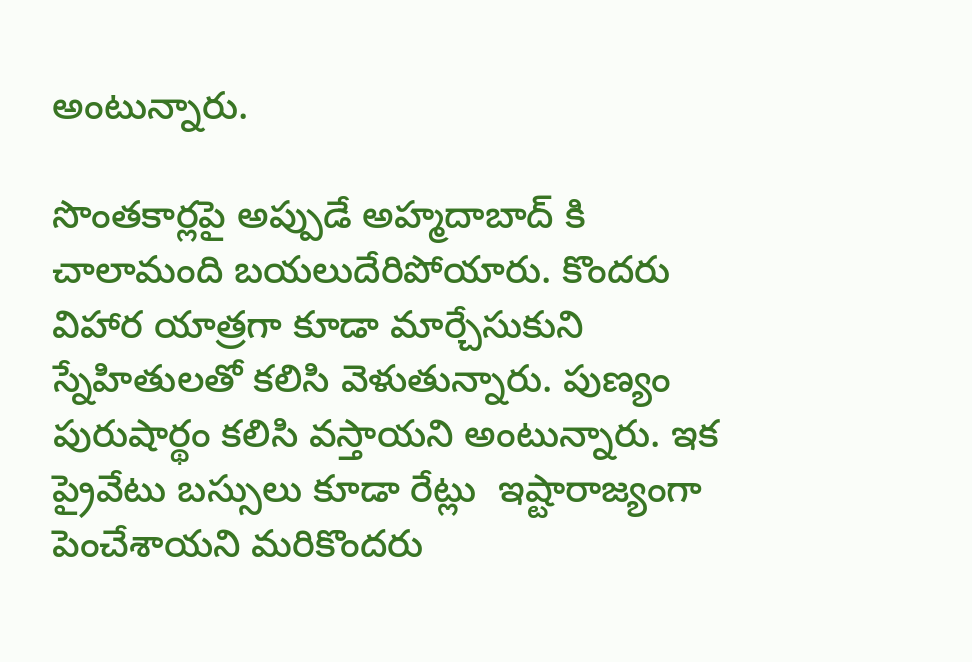అంటున్నారు.

సొంతకార్లపై అప్పుడే అహ్మదాబాద్ కి చాలామంది బయలుదేరిపోయారు. కొందరు విహార యాత్రగా కూడా మార్చేసుకుని స్నేహితులతో కలిసి వెళుతున్నారు. పుణ్యం పురుషార్థం కలిసి వస్తాయని అంటున్నారు. ఇక ప్రైవేటు బస్సులు కూడా రేట్లు  ఇష్టారాజ్యంగా పెంచేశాయని మరికొందరు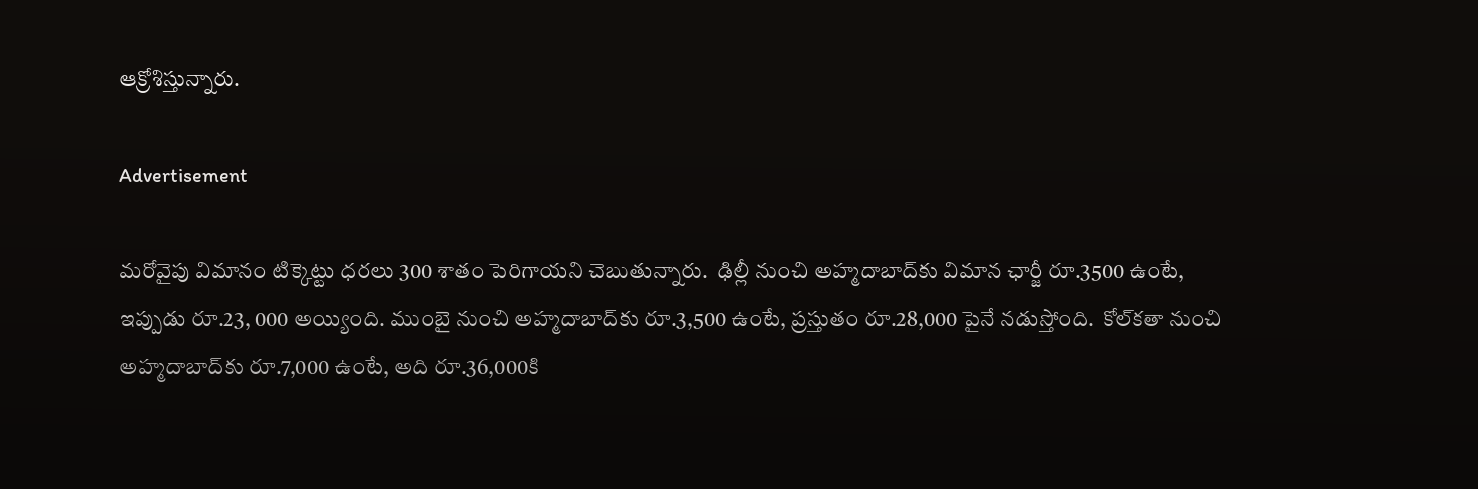ఆక్రోశిస్తున్నారు.

Advertisement

మరోవైపు విమానం టిక్కెట్టు ధరలు 300 శాతం పెరిగాయని చెబుతున్నారు.  ఢిల్లీ నుంచి అహ్మదాబాద్‌కు విమాన ఛార్జీ రూ.3500 ఉంటే, ఇప్పుడు రూ.23, 000 అయ్యింది. ముంబై నుంచి అహ్మదాబాద్‌కు రూ.3,500 ఉంటే, ప్రస్తుతం రూ.28,000 పైనే నడుస్తోంది.  కోల్‌కతా నుంచి అహ్మదాబాద్‌కు రూ.7,000 ఉంటే, అది రూ.36,000కి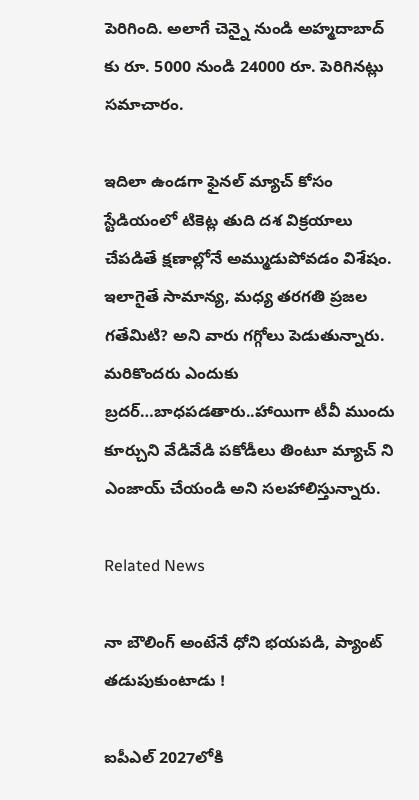పెరిగింది. అలాగే చెన్నై నుండి అహ్మదాబాద్ కు రూ. 5000 నుండి 24000 రూ. పెరిగినట్లు సమాచారం.

ఇదిలా ఉండగా ఫైనల్ మ్యాచ్ కోసం స్టేడియంలో టికెట్ల తుది దశ విక్రయాలు చేపడితే క్షణాల్లోనే అమ్ముడుపోవడం విశేషం. ఇలాగైతే సామాన్య, మధ్య తరగతి ప్రజల గతేమిటి? అని వారు గగ్గోలు పెడుతున్నారు. మరికొందరు ఎందుకు బ్రదర్…బాధపడతారు..హాయిగా టీవీ ముందు కూర్చుని వేడివేడి పకోడీలు తింటూ మ్యాచ్ ని ఎంజాయ్ చేయండి అని సలహాలిస్తున్నారు.

Related News

నా బౌలింగ్ అంటేనే ధోని భ‌య‌ప‌డి, ప్యాంట్ త‌డుపుకుంటాడు !

ఐపీఎల్ 2027లోకి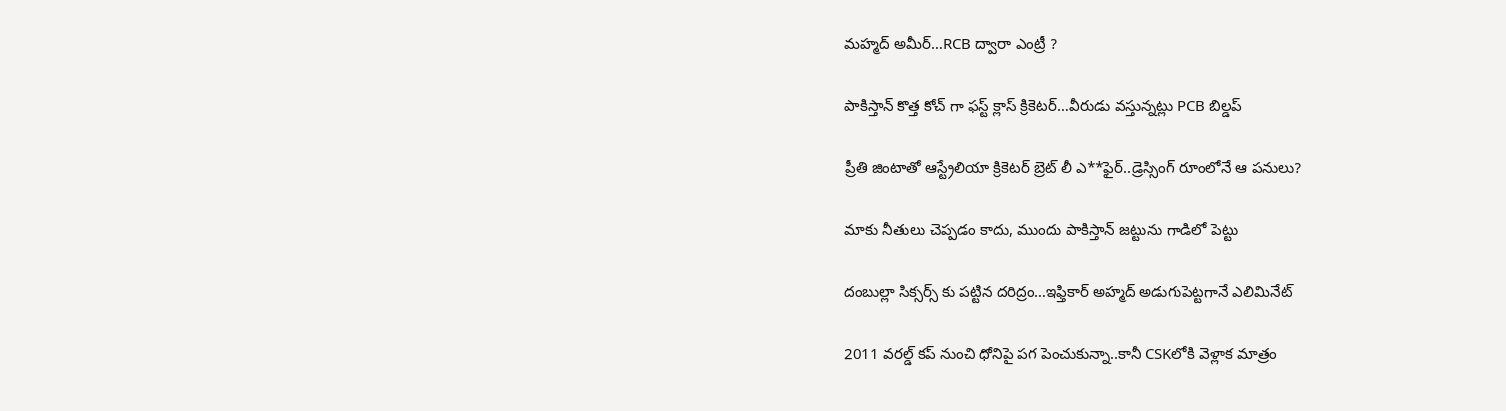మహ్మద్ అమీర్…RCB ద్వారా ఎంట్రీ ?

పాకిస్తాన్ కొత్త‌ కోచ్ గా ఫ‌స్ట్ క్లాస్ క్రికెట‌ర్‌…వీరుడు వ‌స్తున్న‌ట్లు PCB బిల్డ‌ప్

ప్రీతి జింటాతో ఆస్ట్రేలియా క్రికెట‌ర్‌ బ్రెట్ లీ ఎ**ఫైర్‌..డ్రెస్సింగ్ రూంలోనే ఆ ప‌నులు?

మాకు నీతులు చెప్ప‌డం కాదు, ముందు పాకిస్తాన్ జ‌ట్టును గాడిలో పెట్టు

దంబుల్లా సిక్సర్స్ కు ప‌ట్టిన ద‌రిద్రం…ఇఫ్తికార్ అహ్మద్ అడుగుపెట్ట‌గానే ఎలిమినేట్

2011 వ‌ర‌ల్డ్ క‌ప్ నుంచి ధోనిపై ప‌గ పెంచుకున్నా..కానీ CSKలోకి వెళ్లాక మాత్రం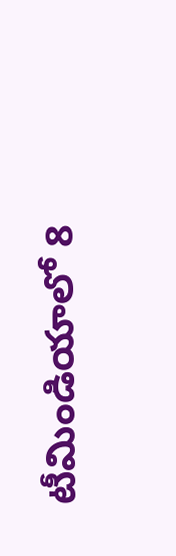టీమిండియాలో 8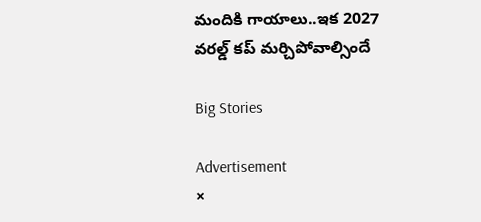మందికి గాయాలు..ఇక 2027 వ‌ర‌ల్డ్ క‌ప్ మ‌ర్చిపోవాల్సిందే

Big Stories

Advertisement
×